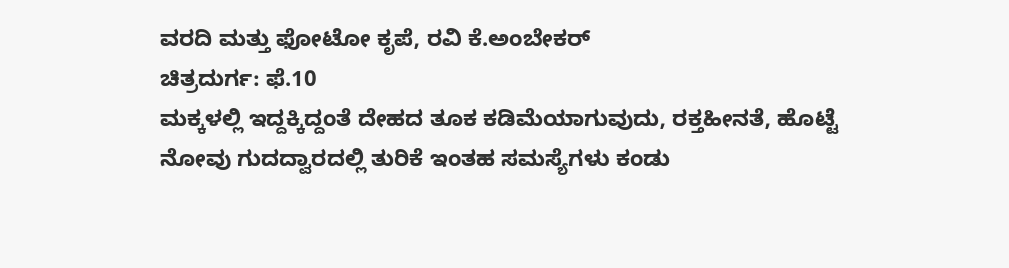ವರದಿ ಮತ್ತು ಫೋಟೋ ಕೃಪೆ, ರವಿ ಕೆ.ಅಂಬೇಕರ್
ಚಿತ್ರದುರ್ಗ: ಫೆ.10
ಮಕ್ಕಳಲ್ಲಿ ಇದ್ದಕ್ಕಿದ್ದಂತೆ ದೇಹದ ತೂಕ ಕಡಿಮೆಯಾಗುವುದು, ರಕ್ತಹೀನತೆ, ಹೊಟ್ಟೆ ನೋವು ಗುದದ್ವಾರದಲ್ಲಿ ತುರಿಕೆ ಇಂತಹ ಸಮಸ್ಯೆಗಳು ಕಂಡು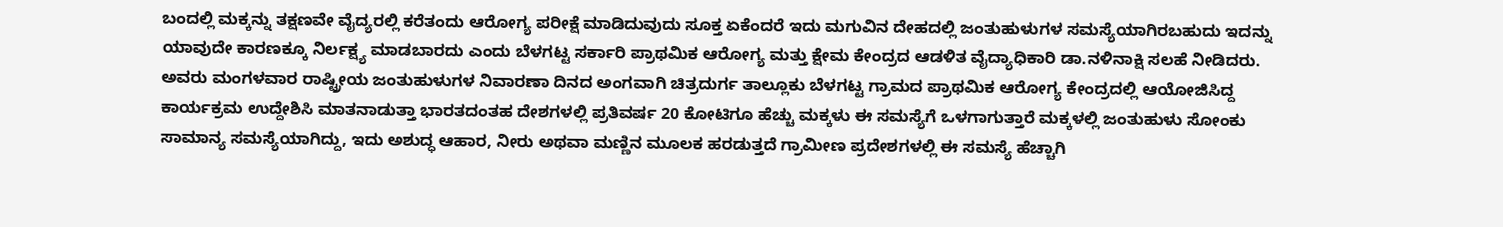ಬಂದಲ್ಲಿ ಮಕ್ಕನ್ನು ತಕ್ಷಣವೇ ವೈದ್ಯರಲ್ಲಿ ಕರೆತಂದು ಆರೋಗ್ಯ ಪರೀಕ್ಷೆ ಮಾಡಿದುವುದು ಸೂಕ್ತ ಏಕೆಂದರೆ ಇದು ಮಗುವಿನ ದೇಹದಲ್ಲಿ ಜಂತುಹುಳುಗಳ ಸಮಸ್ಯೆಯಾಗಿರಬಹುದು ಇದನ್ನು ಯಾವುದೇ ಕಾರಣಕ್ಕೂ ನಿರ್ಲಕ್ಷ್ಯ ಮಾಡಬಾರದು ಎಂದು ಬೆಳಗಟ್ಟ ಸರ್ಕಾರಿ ಪ್ರಾಥಮಿಕ ಆರೋಗ್ಯ ಮತ್ತು ಕ್ಷೇಮ ಕೇಂದ್ರದ ಆಡಳಿತ ವೈದ್ಯಾಧಿಕಾರಿ ಡಾ.ನಳಿನಾಕ್ಷಿ ಸಲಹೆ ನೀಡಿದರು.
ಅವರು ಮಂಗಳವಾರ ರಾಷ್ಟ್ರೀಯ ಜಂತುಹುಳುಗಳ ನಿವಾರಣಾ ದಿನದ ಅಂಗವಾಗಿ ಚಿತ್ರದುರ್ಗ ತಾಲ್ಲೂಕು ಬೆಳಗಟ್ಟ ಗ್ರಾಮದ ಪ್ರಾಥಮಿಕ ಆರೋಗ್ಯ ಕೇಂದ್ರದಲ್ಲಿ ಆಯೋಜಿಸಿದ್ದ ಕಾರ್ಯಕ್ರಮ ಉದ್ದೇಶಿಸಿ ಮಾತನಾಡುತ್ತಾ ಭಾರತದಂತಹ ದೇಶಗಳಲ್ಲಿ ಪ್ರತಿವರ್ಷ 20 ಕೋಟಿಗೂ ಹೆಚ್ಚು ಮಕ್ಕಳು ಈ ಸಮಸ್ಯೆಗೆ ಒಳಗಾಗುತ್ತಾರೆ ಮಕ್ಕಳಲ್ಲಿ ಜಂತುಹುಳು ಸೋಂಕು ಸಾಮಾನ್ಯ ಸಮಸ್ಯೆಯಾಗಿದ್ದು, ಇದು ಅಶುದ್ಧ ಆಹಾರ, ನೀರು ಅಥವಾ ಮಣ್ಣಿನ ಮೂಲಕ ಹರಡುತ್ತದೆ ಗ್ರಾಮೀಣ ಪ್ರದೇಶಗಳಲ್ಲಿ ಈ ಸಮಸ್ಯೆ ಹೆಚ್ಚಾಗಿ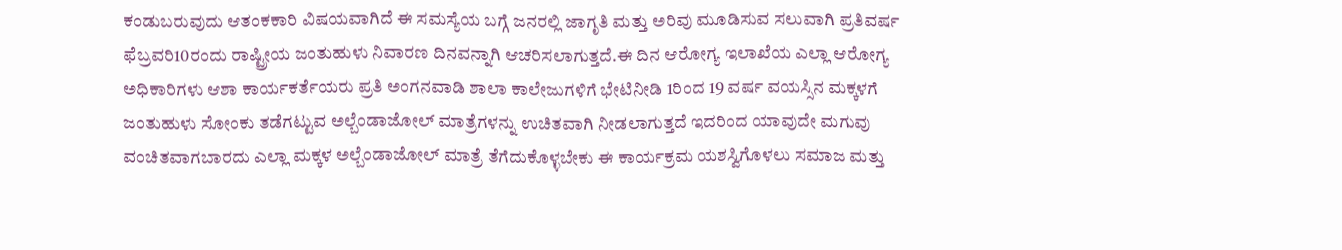ಕಂಡುಬರುವುದು ಆತಂಕಕಾರಿ ವಿಷಯವಾಗಿದೆ ಈ ಸಮಸ್ಯೆಯ ಬಗ್ಗೆ ಜನರಲ್ಲಿ ಜಾಗೃತಿ ಮತ್ತು ಅರಿವು ಮೂಡಿಸುವ ಸಲುವಾಗಿ ಪ್ರತಿವರ್ಷ ಫೆಬ್ರವರಿ10ರಂದು ರಾಷ್ಟ್ರೀಯ ಜಂತುಹುಳು ನಿವಾರಣ ದಿನವನ್ನಾಗಿ ಆಚರಿಸಲಾಗುತ್ತದೆ.ಈ ದಿನ ಆರೋಗ್ಯ ಇಲಾಖೆಯ ಎಲ್ಲಾ ಆರೋಗ್ಯ ಅಧಿಕಾರಿಗಳು ಆಶಾ ಕಾರ್ಯಕರ್ತೆಯರು ಪ್ರತಿ ಅಂಗನವಾಡಿ ಶಾಲಾ ಕಾಲೇಜುಗಳಿಗೆ ಭೇಟಿನೀಡಿ 1ರಿಂದ 19 ವರ್ಷ ವಯಸ್ಸಿನ ಮಕ್ಕಳಗೆ ಜಂತುಹುಳು ಸೋಂಕು ತಡೆಗಟ್ಟುವ ಅಲ್ಬೆಂಡಾಜೋಲ್ ಮಾತ್ರೆಗಳನ್ನು ಉಚಿತವಾಗಿ ನೀಡಲಾಗುತ್ತದೆ ಇದರಿಂದ ಯಾವುದೇ ಮಗುವು ವಂಚಿತವಾಗಬಾರದು ಎಲ್ಲಾ ಮಕ್ಕಳ ಅಲ್ಬೆಂಡಾಜೋಲ್ ಮಾತ್ರೆ ತೆಗೆದುಕೊಳ್ಳಬೇಕು ಈ ಕಾರ್ಯಕ್ರಮ ಯಶಸ್ವಿಗೊಳಲು ಸಮಾಜ ಮತ್ತು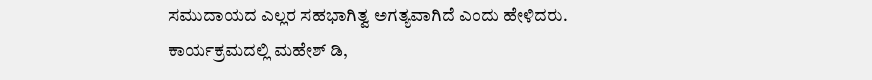ಸಮುದಾಯದ ಎಲ್ಲರ ಸಹಭಾಗಿತ್ವ ಅಗತ್ಯವಾಗಿದೆ ಎಂದು ಹೇಳಿದರು.
ಕಾರ್ಯಕ್ರಮದಲ್ಲಿ ಮಹೇಶ್ ಡಿ,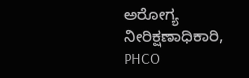ಅರೋಗ್ಯ ನೀರಿಕ್ಷಣಾಧಿಕಾರಿ, PHCO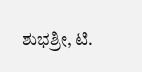ಶುಭಶ್ರೀ, ಟಿ.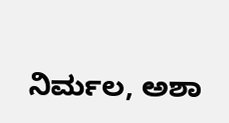ನಿರ್ಮಲ, ಅಶಾ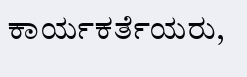ಕಾರ್ಯಕರ್ತೆಯರು,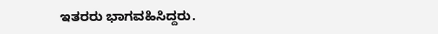ಇತರರು ಭಾಗವಹಿಸಿದ್ದರು.